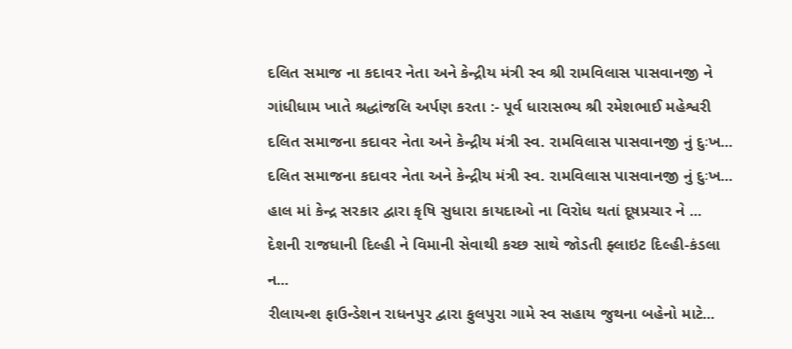દલિત સમાજ ના કદાવર નેતા અને કેન્દ્રીય મંત્રી સ્વ શ્રી રામવિલાસ પાસવાનજી ને ગાંધીધામ ખાતે શ્રદ્ધાંજલિ અર્પણ કરતા :- પૂર્વ ધારાસભ્ય શ્રી રમેશભાઈ મહેશ્વરી
દલિત સમાજના કદાવર નેતા અને કેન્દ્રીય મંત્રી સ્વ. રામવિલાસ પાસવાનજી નું દુઃખ...
દલિત સમાજના કદાવર નેતા અને કેન્દ્રીય મંત્રી સ્વ. રામવિલાસ પાસવાનજી નું દુઃખ...
હાલ માં કેન્દ્ર સરકાર દ્વારા કૃષિ સુધારા કાયદાઓ ના વિરોધ થતાં દૂષપ્રચાર ને ...
દેશની રાજધાની દિલ્હી ને વિમાની સેવાથી કચ્છ સાથે જોડતી ફ્લાઇટ દિલ્હી-કંડલા ન...
રીલાયન્શ ફાઉન્ડેશન રાધનપુર દ્વારા ફુલપુરા ગામે સ્વ સહાય જુથના બહેનો માટે...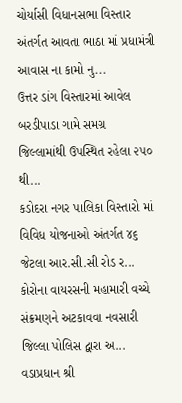ચોર્યાસી વિધાનસભા વિસ્તાર અંતર્ગત આવતા ભાઠા માં પ્રધામંત્રી આવાસ ના કામો નુ...
ઉત્તર ડાંગ વિસ્તારમાં આવેલ બરડીપાડા ગામે સમગ્ર જિલ્લામાંથી ઉપસ્થિત રહેલા ૨૫૦ થી...
કડોદરા નગર પાલિકા વિસ્તારો માં વિવિધ યોજનાઓ અંતર્ગત ૪૬ જેટલા આર.સી.સી રોડ ર...
કોરોના વાયરસની મહામારી વચ્ચે સંક્રમણને અટકાવવા નવસારી જિલ્લા પોલિસ દ્વારા અ...
વડાપ્રધાન શ્રી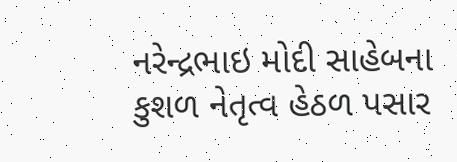નરેન્દ્રભાઇ મોદી સાહેબના કુશળ નેતૃત્વ હેઠળ પસાર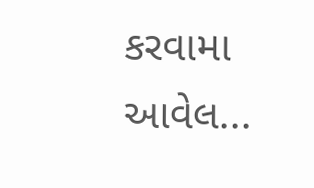કરવામા આવેલ...